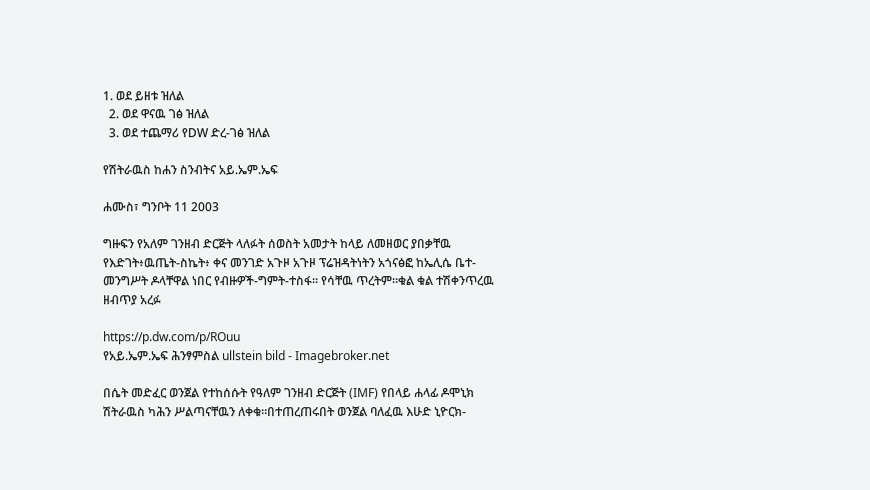1. ወደ ይዘቱ ዝለል
  2. ወደ ዋናዉ ገፅ ዝለል
  3. ወደ ተጨማሪ የDW ድረ-ገፅ ዝለል

የሽትራዉስ ከሐን ስንብትና አይ.ኤም.ኤፍ

ሐሙስ፣ ግንቦት 11 2003

ግዙፍን የአለም ገንዘብ ድርጅት ላለፉት ሰወስት አመታት ከላይ ለመዘወር ያበቃቸዉ የእድገት፥ዉጤት-ስኬት፥ ቀና መንገድ አጉዞ አጉዞ ፕሬዝዳትነትን አጎናፅፎ ከኤሊሴ ቤተ-መንግሥት ዶላቸዋል ነበር የብዙዎች-ግምት-ተስፋ። የሳቸዉ ጥረትም።ቁል ቁል ተሽቀንጥረዉ ዘብጥያ አረፉ

https://p.dw.com/p/ROuu
የአይ.ኤም.ኤፍ ሕንፃምስል ullstein bild - Imagebroker.net

በሴት መድፈር ወንጀል የተከሰሱት የዓለም ገንዘብ ድርጅት (IMF) የበላይ ሐላፊ ዶሞኒክ ሽትራዉስ ካሕን ሥልጣናቸዉን ለቀቁ።በተጠረጠሩበት ወንጀል ባለፈዉ እሁድ ኒዮርክ-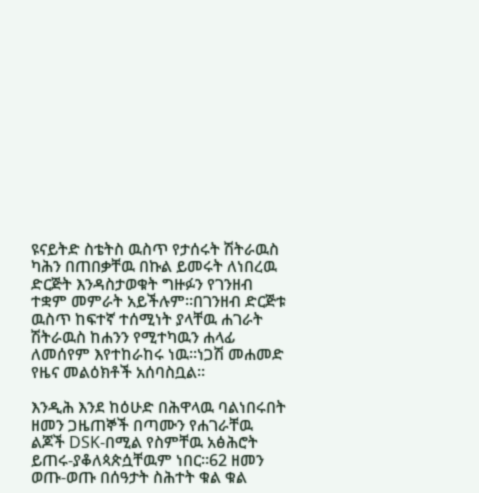ዩናይትድ ስቴትስ ዉስጥ የታሰሩት ሽትራዉስ ካሕን በጠበቃቸዉ በኩል ይመሩት ለነበረዉ ድርጅት እንዳስታወቁት ግዙፉን የገንዘብ ተቋም መምራት አይችሉም።በገንዘብ ድርጅቱ ዉስጥ ከፍተኛ ተሰሚነት ያላቸዉ ሐገራት ሽትራዉስ ከሐንን የሚተካዉን ሐላፊ ለመሰየም እየተከራከሩ ነዉ።ነጋሽ መሐመድ የዜና መልዕክቶች አሰባስቧል።

እንዲሕ እንደ ከዕሁድ በሕዋላዉ ባልነበሩበት ዘመን ጋዜጠኞች በጣሙን የሐገራቸዉ ልጆች DSK-በሚል የስምቸዉ አፅሕሮት ይጠሩ-ያቆለጳጵሷቸዉም ነበር።62 ዘመን ወጡ-ወጡ በሰዓታት ስሕተት ቁል ቁል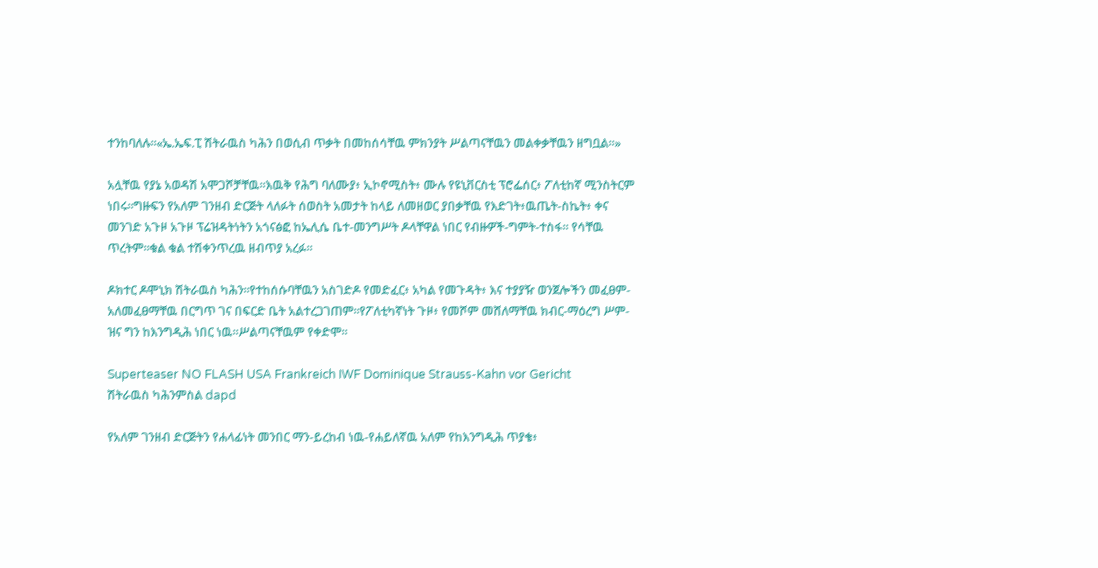ተንከባለሉ።«ኤ.ኤፍ.ፒ ሽትራዉስ ካሕን በወሲብ ጥቃት በመከሰሳቸዉ ምክንያት ሥልጣናቸዉን መልቀቃቸዉን ዘግቧል።»

አሏቸዉ የያኔ አወዳሽ አሞጋሾቻቸዉ።እዉቅ የሕግ ባለሙያ፥ ኢኮኖሚስት፥ ሙሉ የዩኒቨርስቲ ፕሮፌሰር፥ ፖለቲከኛ ሚንስትርም ነበሩ።ግዙፍን የአለም ገንዘብ ድርጅት ላለፉት ሰወስት አመታት ከላይ ለመዘወር ያበቃቸዉ የእድገት፥ዉጤት-ስኬት፥ ቀና መንገድ አጉዞ አጉዞ ፕሬዝዳትነትን አጎናፅፎ ከኤሊሴ ቤተ-መንግሥት ዶላቸዋል ነበር የብዙዎች-ግምት-ተስፋ። የሳቸዉ ጥረትም።ቁል ቁል ተሽቀንጥረዉ ዘብጥያ አረፉ።

ዶክተር ዶሞኒክ ሽትራዉስ ካሕን።የተከሰሱባቸዉን አስገድዶ የመድፈር፥ አካል የመጉዳት፥ እና ተያያዥ ወንጀሎችን መፈፀም-አለመፈፀማቸዉ በርግጥ ገና በፍርድ ቤት አልተረጋገጠም።የፖለቲካኛነት ጉዞ፥ የመሾም መሸለማቸዉ ክብር-ማዕረግ ሥም-ዝና ግን ከእንግዲሕ ነበር ነዉ።ሥልጣናቸዉም የቀድሞ።

Superteaser NO FLASH USA Frankreich IWF Dominique Strauss-Kahn vor Gericht
ሽትራዉስ ካሕንምስል dapd

የአለም ገንዘብ ድርጅትን የሐላፊነት መንበር ማን-ይረከብ ነዉ-የሐይለኛዉ አለም የከእንግዲሕ ጥያቄ፥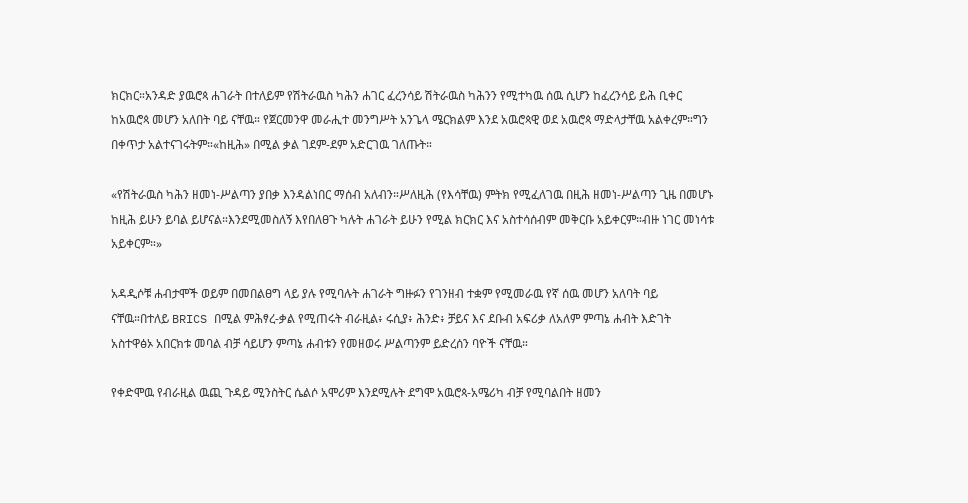ክርክር።አንዳድ ያዉሮጳ ሐገራት በተለይም የሽትራዉስ ካሕን ሐገር ፈረንሳይ ሽትራዉስ ካሕንን የሚተካዉ ሰዉ ሲሆን ከፈረንሳይ ይሕ ቢቀር ከአዉሮጳ መሆን አለበት ባይ ናቸዉ። የጀርመንዋ መራሒተ መንግሥት አንጌላ ሜርክልም እንደ አዉሮጳዊ ወደ አዉሮጳ ማድላታቸዉ አልቀረም።ግን በቀጥታ አልተናገሩትም።«ከዚሕ» በሚል ቃል ገደም-ደም አድርገዉ ገለጡት።

«የሽትራዉስ ካሕን ዘመነ-ሥልጣን ያበቃ እንዳልነበር ማሰብ አለብን።ሥለዚሕ (የእሳቸዉ) ምትክ የሚፈለገዉ በዚሕ ዘመነ-ሥልጣን ጊዜ በመሆኑ ከዚሕ ይሁን ይባል ይሆናል።እንደሚመስለኝ እየበለፀጉ ካሉት ሐገራት ይሁን የሚል ክርክር እና አስተሳሰብም መቅርቡ አይቀርም።ብዙ ነገር መነሳቱ አይቀርም።»

አዳዲሶቹ ሐብታሞች ወይም በመበልፀግ ላይ ያሉ የሚባሉት ሐገራት ግዙፉን የገንዘብ ተቋም የሚመራዉ የኛ ሰዉ መሆን አለባት ባይ ናቸዉ።በተለይ BRICS በሚል ምሕፃረ-ቃል የሚጠሩት ብራዚል፥ ሩሲያ፥ ሕንድ፥ ቻይና እና ደቡብ አፍሪቃ ለአለም ምጣኔ ሐብት እድገት አስተዋፅኦ አበርክቱ መባል ብቻ ሳይሆን ምጣኔ ሐብቱን የመዘወሩ ሥልጣንም ይድረሰን ባዮች ናቸዉ።

የቀድሞዉ የብራዚል ዉጪ ጉዳይ ሚንስትር ሴልሶ አሞሪም እንደሚሉት ደግሞ አዉሮጳ-አሜሪካ ብቻ የሚባልበት ዘመን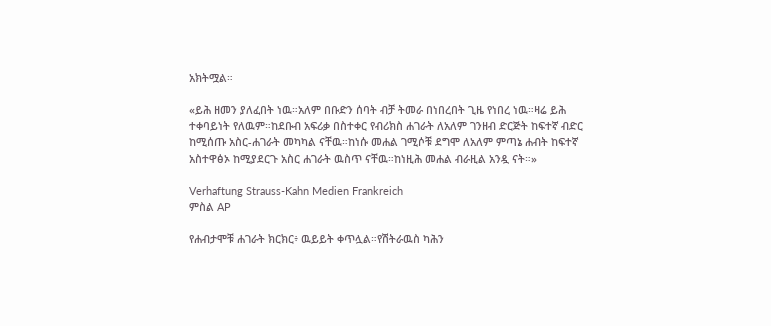አክትሟል።

«ይሕ ዘመን ያለፈበት ነዉ።አለም በቡድን ሰባት ብቻ ትመራ በነበረበት ጊዜ የነበረ ነዉ።ዛሬ ይሕ ተቀባይነት የለዉም።ከደቡብ አፍሪቃ በስተቀር የብሪክስ ሐገራት ለአለም ገንዘብ ድርጅት ከፍተኛ ብድር ከሚሰጡ አስር-ሐገራት መካካል ናቸዉ።ከነሱ መሐል ገሚሶቹ ደግሞ ለአለም ምጣኔ ሐብት ከፍተኛ አስተዋፅኦ ከሚያደርጉ አስር ሐገራት ዉስጥ ናቸዉ።ከነዚሕ መሐል ብራዚል አንዷ ናት።»

Verhaftung Strauss-Kahn Medien Frankreich
ምስል AP

የሐብታሞቹ ሐገራት ክርክር፥ ዉይይት ቀጥሏል።የሽትራዉስ ካሕን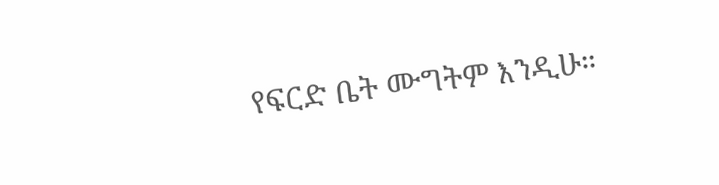የፍርድ ቤት ሙግትም እንዲሁ።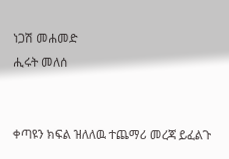ነጋሽ መሐመድ
ሒሩት መለሰ


ቀጣዩን ክፍል ዝለለዉ ተጨማሪ መረጃ ይፈልጉ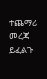ተጨማሪ መረጃ ይፈልጉ